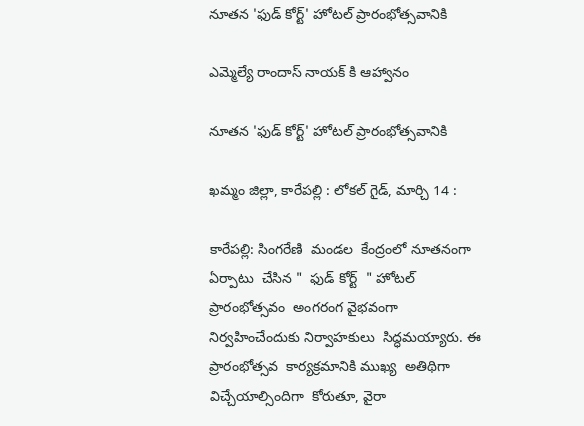నూతన 'ఫుడ్ కోర్ట్' హోటల్‌ ప్రారంభోత్సవానికి

ఎమ్మెల్యే రాందాస్ నాయక్ కి ఆహ్వానం

నూతన 'ఫుడ్ కోర్ట్' హోటల్‌ ప్రారంభోత్సవానికి

ఖమ్మం జిల్లా, కారేపల్లి : లోకల్ గైడ్, మార్చి 14 :

కారేపల్లి: సింగరేణి  మండల  కేంద్రంలో నూతనంగా  ఏర్పాటు  చేసిన "  ఫుడ్ కోర్ట్  " హోటల్ ప్రారంభోత్సవం  అంగరంగ వైభవంగా  నిర్వహించేందుకు నిర్వాహకులు  సిద్ధమయ్యారు. ఈ  ప్రారంభోత్సవ  కార్యక్రమానికి ముఖ్య  అతిథిగా విచ్చేయాల్సిందిగా  కోరుతూ, వైరా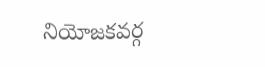నియోజకవర్గ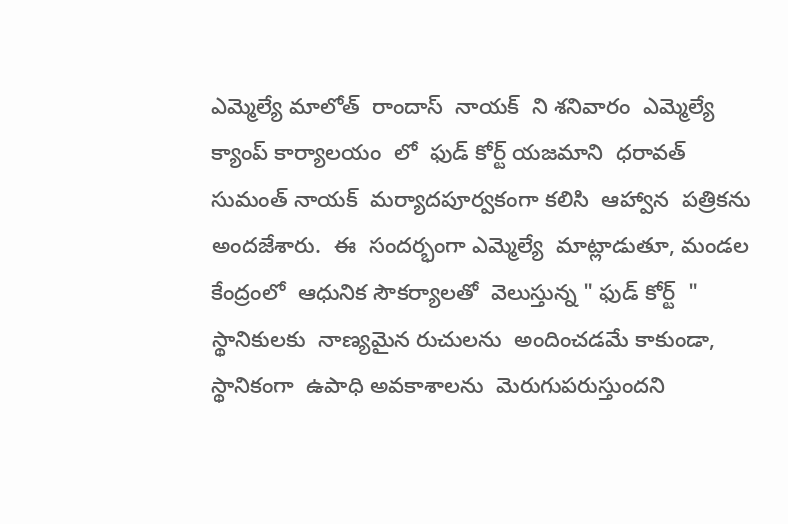ఎమ్మెల్యే మాలోత్  రాందాస్  నాయక్  ని శనివారం  ఎమ్మెల్యే  క్యాంప్ కార్యాలయం  లో  ఫుడ్ కోర్ట్ యజమాని  ధరావత్  సుమంత్ నాయక్  మర్యాదపూర్వకంగా కలిసి  ఆహ్వాన  పత్రికను అందజేశారు.  ఈ  సందర్భంగా ఎమ్మెల్యే  మాట్లాడుతూ, మండల  కేంద్రంలో  ఆధునిక సౌకర్యాలతో  వెలుస్తున్న " ఫుడ్ కోర్ట్  "  స్థానికులకు  నాణ్యమైన రుచులను  అందించడమే కాకుండా,  స్థానికంగా  ఉపాధి అవకాశాలను  మెరుగుపరుస్తుందని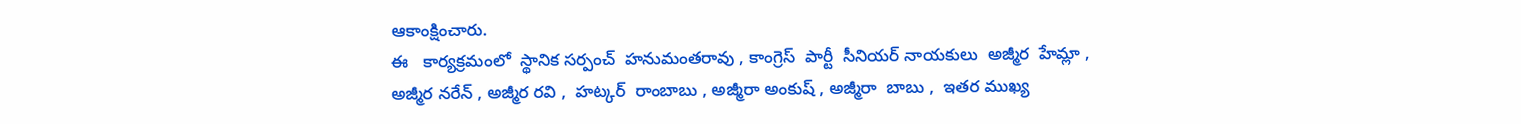ఆకాంక్షించారు.
ఈ   కార్యక్రమంలో  స్థానిక సర్పంచ్  హనుమంతరావు , కాంగ్రెస్  పార్టీ  సీనియర్ నాయకులు  అజ్మీర  హేమ్లా , అజ్మీర నరేన్ , అజ్మీర రవి ,  హట్కర్  రాంబాబు , అజ్మీరా అంకుష్ , అజ్మీరా  బాబు ,  ఇతర ముఖ్య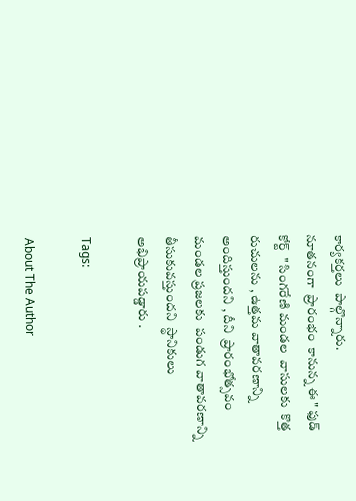కార్యకర్తలు  పాల్గొన్నారు.
నూతనంగా  ప్రారంభం  కానున్న ఈ " ఫుడ్  కోర్ట్  " సింగరేణి మండల  వాసులకు  కొత్త  రుచులను , ఉత్తమ వాతావరణాన్ని  అందిస్తుందని , దీని  ప్రారంభోత్సవం  మండల ప్రజలకు  పండుగ వాతావరణాన్ని  తీసుకువస్తుందని  స్థానికులు అభిప్రాయపడ్డారు .

Tags:

About The Author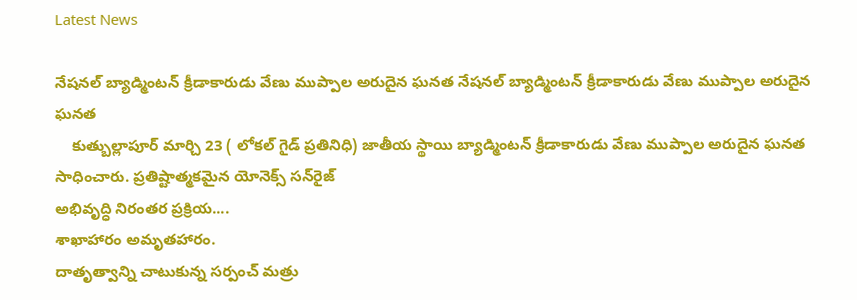Latest News

నేషనల్ బ్యాడ్మింటన్ క్రీడాకారుడు వేణు ముప్పాల అరుదైన ఘనత నేషనల్ బ్యాడ్మింటన్ క్రీడాకారుడు వేణు ముప్పాల అరుదైన ఘనత
    కుత్బుల్లాపూర్ మార్చి 23 ( లోకల్ గైడ్ ప్రతినిధి) జాతీయ స్థాయి బ్యాడ్మింటన్ క్రీడాకారుడు వేణు ముప్పాల అరుదైన ఘనత సాధించారు. ప్రతిష్టాత్మకమైన యోనెక్స్ సన్‌రైజ్
అభివృద్ధి నిరంతర ప్రక్రియ....
శాఖాహారం అమృతహారం.
దాతృత్వాన్ని చాటుకున్న సర్పంచ్ మత్రు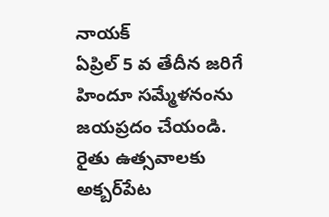నాయక్
ఏప్రిల్ 5 వ తేదీన జరిగే హిందూ సమ్మేళనంను జయప్రదం చేయండి.
రైతు ఉత్సవాలకు అక్బర్‌పేట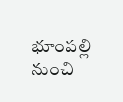భూంపల్లి నుంచి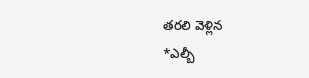తరలి వెళ్లిన
*ఎల్బీ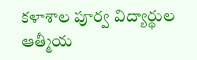కళాశాల పూర్వ విద్యార్థుల ఆత్మీయ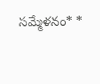సమ్మేళనం* *